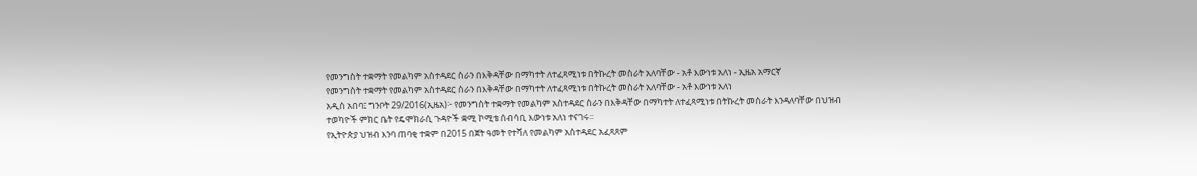የመንግስት ተቋማት የመልካም አስተዳደር ስራን በእቅዳቸው በማካተት ለተፈጻሚነቱ በትኩረት መስራት አለባቸው - አቶ እውነቱ አለነ - ኢዜአ አማርኛ
የመንግስት ተቋማት የመልካም አስተዳደር ስራን በእቅዳቸው በማካተት ለተፈጻሚነቱ በትኩረት መስራት አለባቸው - አቶ እውነቱ አለነ
አዲስ አበባ፤ ግንቦት 29/2016(ኢዜአ)፦ የመንግስት ተቋማት የመልካም አስተዳደር ስራን በእቅዳቸው በማካተት ለተፈጻሚነቱ በትኩረት መስራት እንዳለባቸው በህዝብ ተወካዮች ምክር ቤት የዴሞክራሲ ጉዳዮች ቋሚ ኮሚቴ ሰብሳቢ እውነቱ አለነ ተናገሩ፡፡
የኢትዮጵያ ህዝብ እንባ ጠባቂ ተቋም በ2015 በጀት ዓመት የተሻለ የመልካም አስተዳደር አፈጻጸም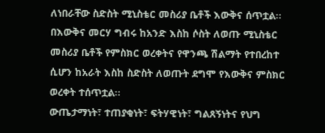ለነበራቸው ስድስት ሚኒስቴር መስሪያ ቤቶች እውቅና ሰጥቷል፡፡
በእውቅና መርሃ ግብሩ ከአንድ እስከ ሶስት ለወጡ ሚኒስቴር መስሪያ ቤቶች የምስክር ወረቀትና የዋንጫ ሽልማት የተበረከተ ሲሆን ከአራት እስከ ስድስት ለወጡት ደግሞ የእውቅና ምስክር ወረቀት ተሰጥቷል፡፡
ውጤታማነት፣ ተጠያቂነት፣ ፍትሃዊነት፣ ግልጸኝነትና የህግ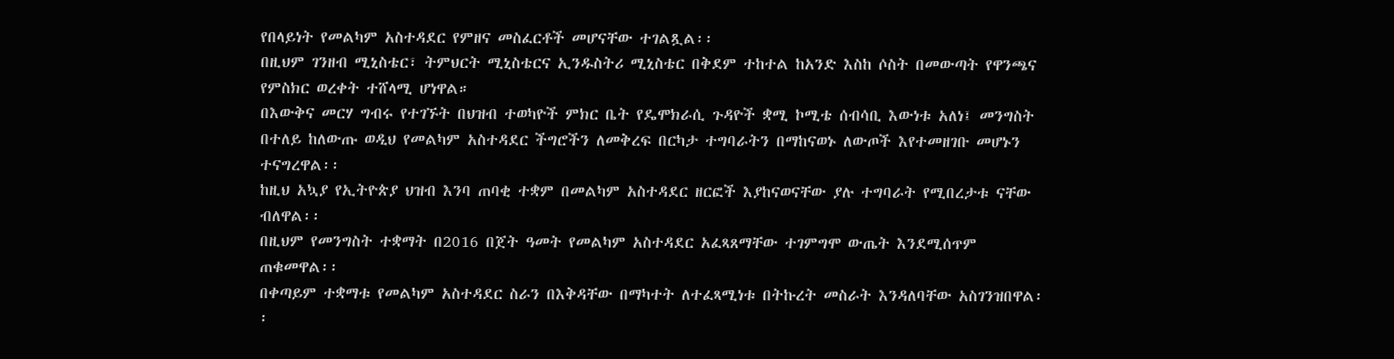የበላይነት የመልካም አስተዳደር የምዘና መስፈርቶች መሆናቸው ተገልጿል፡፡
በዚህም ገንዘብ ሚኒስቴር፣ ትምህርት ሚኒስቴርና ኢንዱስትሪ ሚኒስቴር በቅደም ተከተል ከአንድ እስከ ሶስት በመውጣት የዋንጫና የምስክር ወረቀት ተሸላሚ ሆነዋል።
በእውቅና መርሃ ግብሩ የተገኙት በህዝብ ተወካዮች ምክር ቤት የዴሞክራሲ ጉዳዮች ቋሚ ኮሚቴ ሰብሳቢ እውነቱ አለነ፤ መንግስት በተለይ ከለውጡ ወዲህ የመልካም አስተዳደር ችግሮችን ለመቅረፍ በርካታ ተግባራትን በማከናወኑ ለውጦች እየተመዘገቡ መሆኑን ተናግረዋል፡፡
ከዚህ አኳያ የኢትዮጵያ ህዝብ እንባ ጠባቂ ተቋም በመልካም አስተዳደር ዘርፎች እያከናወናቸው ያሉ ተግባራት የሚበረታቱ ናቸው ብለዋል፡፡
በዚህም የመንግስት ተቋማት በ2016 በጀት ዓመት የመልካም አስተዳደር አፈጻጸማቸው ተገምግሞ ውጤት እንደሚሰጥም ጠቁመዋል፡፡
በቀጣይም ተቋማቱ የመልካም አስተዳደር ስራን በእቅዳቸው በማካተት ለተፈጻሚነቱ በትኩረት መስራት እንዳለባቸው አስገንዝበዋል፡፡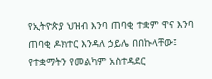የኢትዮጵያ ህዝብ እንባ ጠባቂ ተቋም ዋና እንባ ጠባቂ ዶክተር እንዳለ ኃይሌ በበኩላቸው፤ የተቋማትን የመልካም አስተዳደር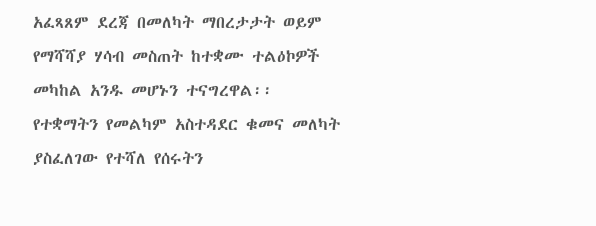አፈጻጸም ደረጃ በመለካት ማበረታታት ወይም የማሻሻያ ሃሳብ መስጠት ከተቋሙ ተልዕኮዎች መካከል አንዱ መሆኑን ተናግረዋል፡፡
የተቋማትን የመልካም አስተዳደር ቁመና መለካት ያስፈለገው የተሻለ የሰሩትን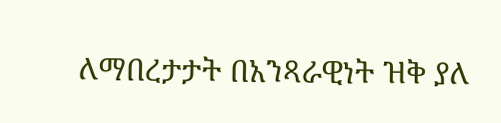ለማበረታታት በአንጻራዊነት ዝቅ ያለ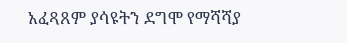አፈጻጸም ያሳዩትን ደግሞ የማሻሻያ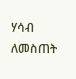ሃሳብ ለመስጠት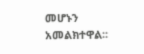መሆኑን አመልክተዋል፡፡